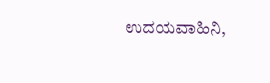ಉದಯವಾಹಿನಿ,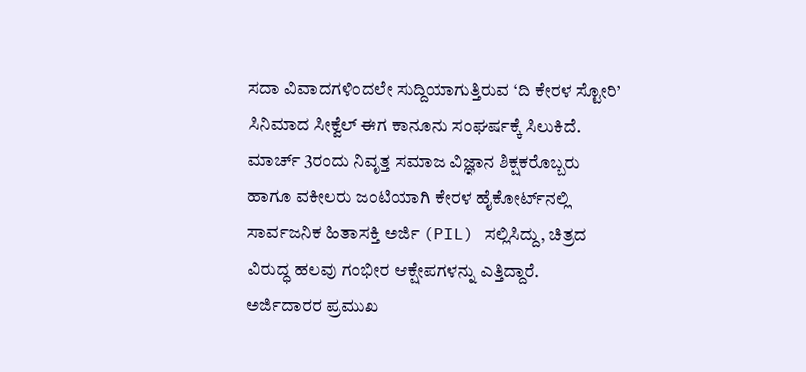ಸದಾ ವಿವಾದಗಳಿಂದಲೇ ಸುದ್ದಿಯಾಗುತ್ತಿರುವ ‘ದಿ ಕೇರಳ ಸ್ಟೋರಿ’ ಸಿನಿಮಾದ ಸೀಕ್ವೆಲ್ ಈಗ ಕಾನೂನು ಸಂಘರ್ಷಕ್ಕೆ ಸಿಲುಕಿದೆ. ಮಾರ್ಚ್ 3ರಂದು ನಿವೃತ್ತ ಸಮಾಜ ವಿಜ್ಞಾನ ಶಿಕ್ಷಕರೊಬ್ಬರು ಹಾಗೂ ವಕೀಲರು ಜಂಟಿಯಾಗಿ ಕೇರಳ ಹೈಕೋರ್ಟ್‌ನಲ್ಲಿ ಸಾರ್ವಜನಿಕ ಹಿತಾಸಕ್ತಿ ಅರ್ಜಿ (PIL) ಸಲ್ಲಿಸಿದ್ದು, ಚಿತ್ರದ ವಿರುದ್ಧ ಹಲವು ಗಂಭೀರ ಆಕ್ಷೇಪಗಳನ್ನು ಎತ್ತಿದ್ದಾರೆ.
ಅರ್ಜಿದಾರರ ಪ್ರಮುಖ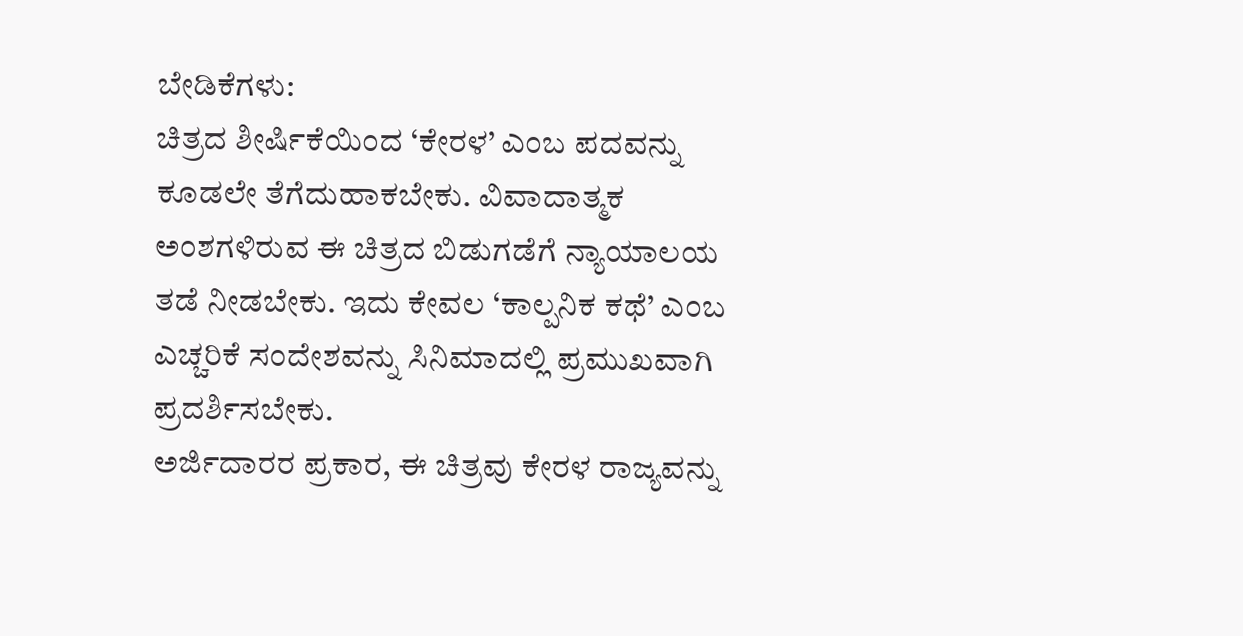ಬೇಡಿಕೆಗಳು:
ಚಿತ್ರದ ಶೀರ್ಷಿಕೆಯಿಂದ ‘ಕೇರಳ’ ಎಂಬ ಪದವನ್ನು ಕೂಡಲೇ ತೆಗೆದುಹಾಕಬೇಕು. ವಿವಾದಾತ್ಮಕ ಅಂಶಗಳಿರುವ ಈ ಚಿತ್ರದ ಬಿಡುಗಡೆಗೆ ನ್ಯಾಯಾಲಯ ತಡೆ ನೀಡಬೇಕು. ಇದು ಕೇವಲ ‘ಕಾಲ್ಪನಿಕ ಕಥೆ’ ಎಂಬ ಎಚ್ಚರಿಕೆ ಸಂದೇಶವನ್ನು ಸಿನಿಮಾದಲ್ಲಿ ಪ್ರಮುಖವಾಗಿ ಪ್ರದರ್ಶಿಸಬೇಕು.
ಅರ್ಜಿದಾರರ ಪ್ರಕಾರ, ಈ ಚಿತ್ರವು ಕೇರಳ ರಾಜ್ಯವನ್ನು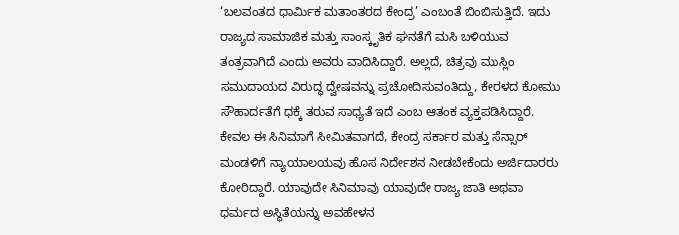‘ಬಲವಂತದ ಧಾರ್ಮಿಕ ಮತಾಂತರದ ಕೇಂದ್ರ’ ಎಂಬಂತೆ ಬಿಂಬಿಸುತ್ತಿದೆ. ಇದು ರಾಜ್ಯದ ಸಾಮಾಜಿಕ ಮತ್ತು ಸಾಂಸ್ಕೃತಿಕ ಘನತೆಗೆ ಮಸಿ ಬಳಿಯುವ ತಂತ್ರವಾಗಿದೆ ಎಂದು ಅವರು ವಾದಿಸಿದ್ದಾರೆ. ಅಲ್ಲದೆ, ಚಿತ್ರವು ಮುಸ್ಲಿಂ ಸಮುದಾಯದ ವಿರುದ್ಧ ದ್ವೇಷವನ್ನು ಪ್ರಚೋದಿಸುವಂತಿದ್ದು, ಕೇರಳದ ಕೋಮು ಸೌಹಾರ್ದತೆಗೆ ಧಕ್ಕೆ ತರುವ ಸಾಧ್ಯತೆ ಇದೆ ಎಂಬ ಆತಂಕ ವ್ಯಕ್ತಪಡಿಸಿದ್ದಾರೆ.
ಕೇವಲ ಈ ಸಿನಿಮಾಗೆ ಸೀಮಿತವಾಗದೆ, ಕೇಂದ್ರ ಸರ್ಕಾರ ಮತ್ತು ಸೆನ್ಸಾರ್ ಮಂಡಳಿಗೆ ನ್ಯಾಯಾಲಯವು ಹೊಸ ನಿರ್ದೇಶನ ನೀಡಬೇಕೆಂದು ಅರ್ಜಿದಾರರು ಕೋರಿದ್ದಾರೆ. ಯಾವುದೇ ಸಿನಿಮಾವು ಯಾವುದೇ ರಾಜ್ಯ ಜಾತಿ ಅಥವಾ ಧರ್ಮದ ಅಸ್ಥಿತೆಯನ್ನು ಅವಹೇಳನ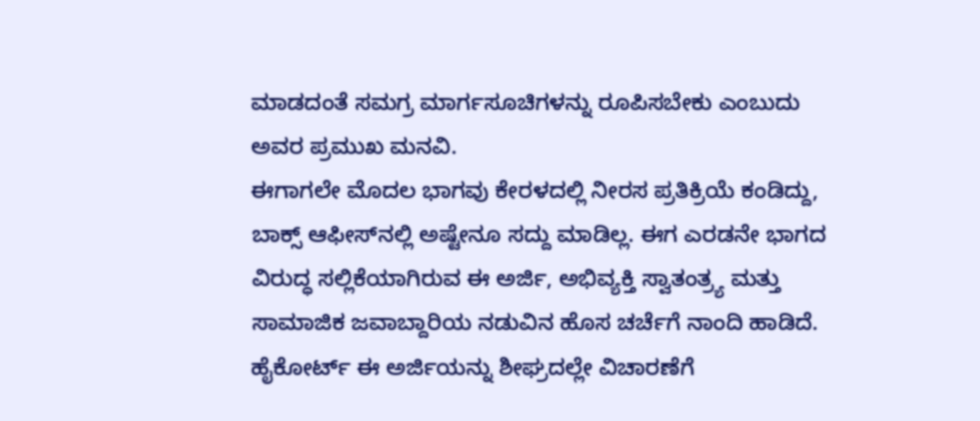ಮಾಡದಂತೆ ಸಮಗ್ರ ಮಾರ್ಗಸೂಚಿಗಳನ್ನು ರೂಪಿಸಬೇಕು ಎಂಬುದು ಅವರ ಪ್ರಮುಖ ಮನವಿ.
ಈಗಾಗಲೇ ಮೊದಲ ಭಾಗವು ಕೇರಳದಲ್ಲಿ ನೀರಸ ಪ್ರತಿಕ್ರಿಯೆ ಕಂಡಿದ್ದು, ಬಾಕ್ಸ್ ಆಫೀಸ್‌ನಲ್ಲಿ ಅಷ್ಟೇನೂ ಸದ್ದು ಮಾಡಿಲ್ಲ. ಈಗ ಎರಡನೇ ಭಾಗದ ವಿರುದ್ಧ ಸಲ್ಲಿಕೆಯಾಗಿರುವ ಈ ಅರ್ಜಿ, ಅಭಿವ್ಯಕ್ತಿ ಸ್ವಾತಂತ್ರ್ಯ ಮತ್ತು ಸಾಮಾಜಿಕ ಜವಾಬ್ದಾರಿಯ ನಡುವಿನ ಹೊಸ ಚರ್ಚೆಗೆ ನಾಂದಿ ಹಾಡಿದೆ. ಹೈಕೋರ್ಟ್ ಈ ಅರ್ಜಿಯನ್ನು ಶೀಘ್ರದಲ್ಲೇ ವಿಚಾರಣೆಗೆ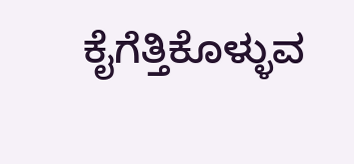ಕೈಗೆತ್ತಿಕೊಳ್ಳುವ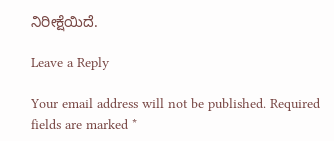ನಿರೀಕ್ಷೆಯಿದೆ.

Leave a Reply

Your email address will not be published. Required fields are marked *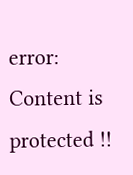error: Content is protected !!